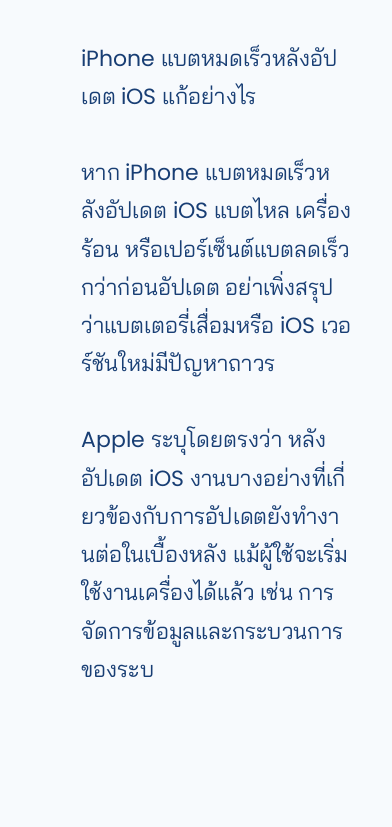iPhone แบตหมดเร็วหลังอัปเดต iOS แก้อย่างไร

หาก iPhone แบตหมดเร็วหลังอัปเดต iOS แบตไหล เครื่องร้อน หรือเปอร์เซ็นต์แบตลดเร็วกว่าก่อนอัปเดต อย่าเพิ่งสรุปว่าแบตเตอรี่เสื่อมหรือ iOS เวอร์ชันใหม่มีปัญหาถาวร

Apple ระบุโดยตรงว่า หลังอัปเดต iOS งานบางอย่างที่เกี่ยวข้องกับการอัปเดตยังทำงานต่อในเบื้องหลัง แม้ผู้ใช้จะเริ่มใช้งานเครื่องได้แล้ว เช่น การจัดการข้อมูลและกระบวนการของระบ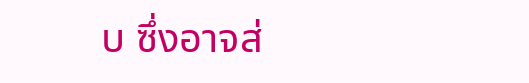บ ซึ่งอาจส่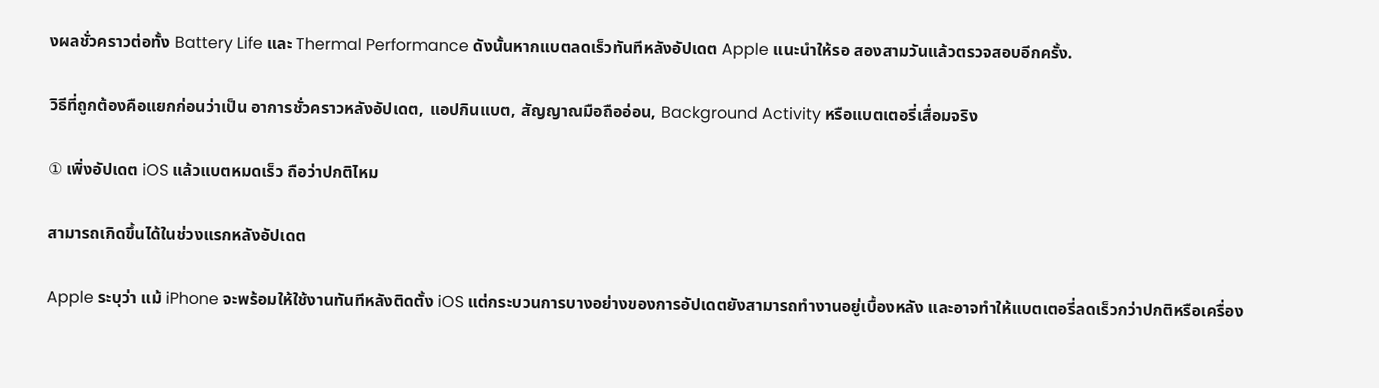งผลชั่วคราวต่อทั้ง Battery Life และ Thermal Performance ดังนั้นหากแบตลดเร็วทันทีหลังอัปเดต Apple แนะนำให้รอ สองสามวันแล้วตรวจสอบอีกครั้ง.

วิธีที่ถูกต้องคือแยกก่อนว่าเป็น อาการชั่วคราวหลังอัปเดต, แอปกินแบต, สัญญาณมือถืออ่อน, Background Activity หรือแบตเตอรี่เสื่อมจริง

① เพิ่งอัปเดต iOS แล้วแบตหมดเร็ว ถือว่าปกติไหม

สามารถเกิดขึ้นได้ในช่วงแรกหลังอัปเดต

Apple ระบุว่า แม้ iPhone จะพร้อมให้ใช้งานทันทีหลังติดตั้ง iOS แต่กระบวนการบางอย่างของการอัปเดตยังสามารถทำงานอยู่เบื้องหลัง และอาจทำให้แบตเตอรี่ลดเร็วกว่าปกติหรือเครื่อง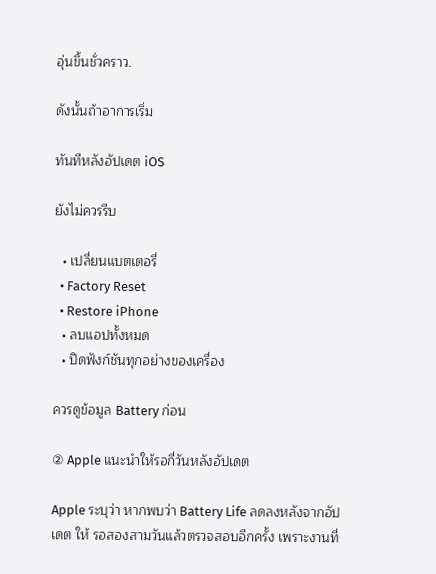อุ่นขึ้นชั่วคราว.

ดังนั้นถ้าอาการเริ่ม

ทันทีหลังอัปเดต iOS

ยังไม่ควรรีบ

  • เปลี่ยนแบตเตอรี่
  • Factory Reset
  • Restore iPhone
  • ลบแอปทั้งหมด
  • ปิดฟังก์ชันทุกอย่างของเครื่อง

ควรดูข้อมูล Battery ก่อน

② Apple แนะนำให้รอกี่วันหลังอัปเดต

Apple ระบุว่า หากพบว่า Battery Life ลดลงหลังจากอัปเดต ให้ รอสองสามวันแล้วตรวจสอบอีกครั้ง เพราะงานที่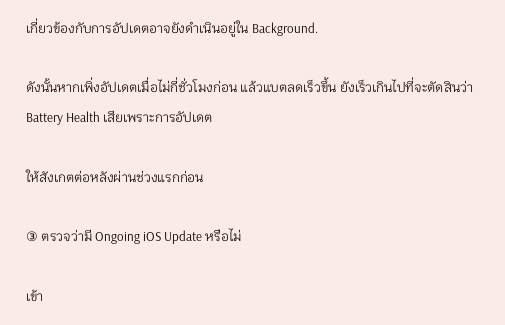เกี่ยวข้องกับการอัปเดตอาจยังดำเนินอยู่ใน Background.

ดังนั้นหากเพิ่งอัปเดตเมื่อไม่กี่ชั่วโมงก่อน แล้วแบตลดเร็วขึ้น ยังเร็วเกินไปที่จะตัดสินว่า Battery Health เสียเพราะการอัปเดต

ให้สังเกตต่อหลังผ่านช่วงแรกก่อน

③ ตรวจว่ามี Ongoing iOS Update หรือไม่

เข้า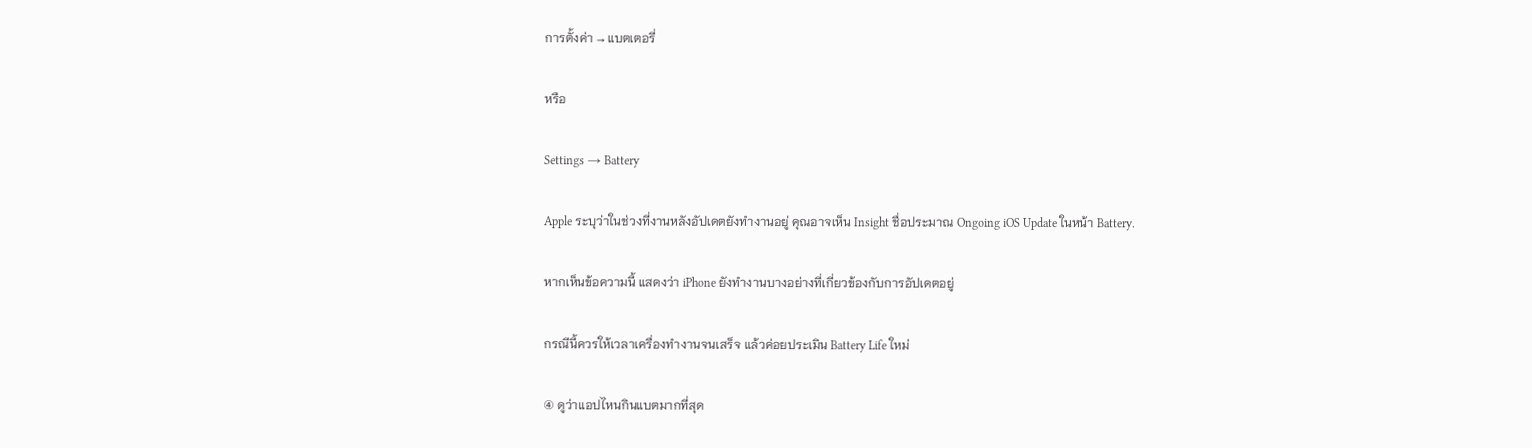การตั้งค่า → แบตเตอรี่

หรือ

Settings → Battery

Apple ระบุว่าในช่วงที่งานหลังอัปเดตยังทำงานอยู่ คุณอาจเห็น Insight ชื่อประมาณ Ongoing iOS Update ในหน้า Battery.

หากเห็นข้อความนี้ แสดงว่า iPhone ยังทำงานบางอย่างที่เกี่ยวข้องกับการอัปเดตอยู่

กรณีนี้ควรให้เวลาเครื่องทำงานจนเสร็จ แล้วค่อยประเมิน Battery Life ใหม่

④ ดูว่าแอปไหนกินแบตมากที่สุด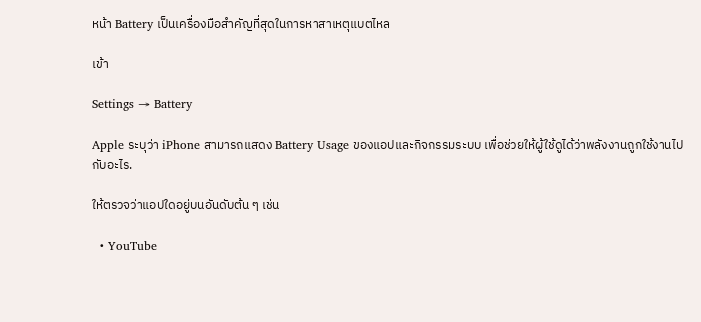หน้า Battery เป็นเครื่องมือสำคัญที่สุดในการหาสาเหตุแบตไหล

เข้า

Settings → Battery

Apple ระบุว่า iPhone สามารถแสดง Battery Usage ของแอปและกิจกรรมระบบ เพื่อช่วยให้ผู้ใช้ดูได้ว่าพลังงานถูกใช้งานไปกับอะไร.

ให้ตรวจว่าแอปใดอยู่บนอันดับต้น ๆ เช่น

  • YouTube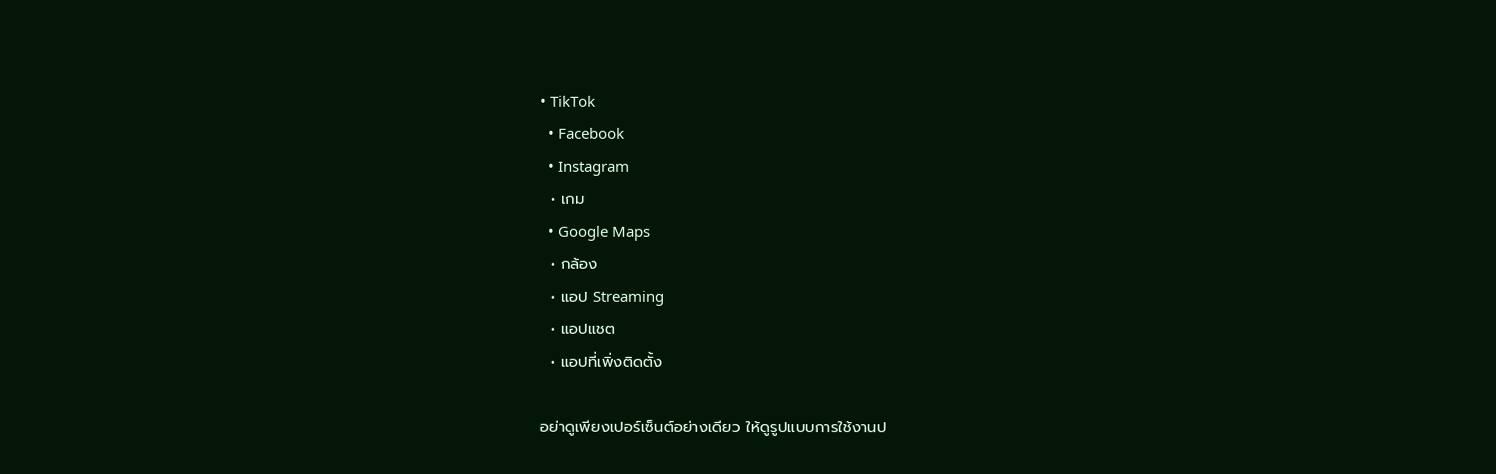• TikTok
  • Facebook
  • Instagram
  • เกม
  • Google Maps
  • กล้อง
  • แอป Streaming
  • แอปแชต
  • แอปที่เพิ่งติดตั้ง

อย่าดูเพียงเปอร์เซ็นต์อย่างเดียว ให้ดูรูปแบบการใช้งานป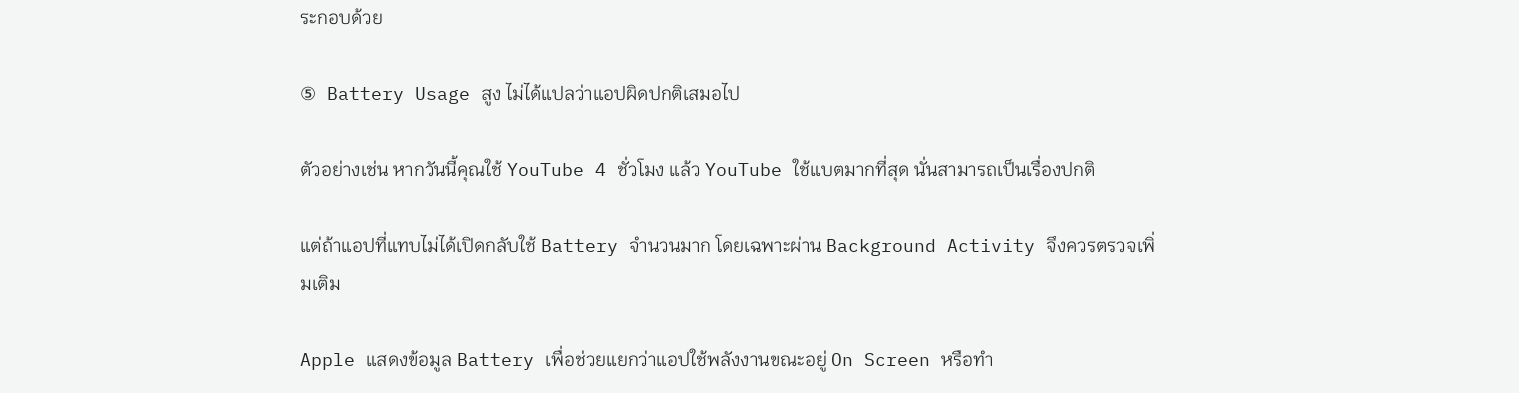ระกอบด้วย

⑤ Battery Usage สูง ไม่ได้แปลว่าแอปผิดปกติเสมอไป

ตัวอย่างเช่น หากวันนี้คุณใช้ YouTube 4 ชั่วโมง แล้ว YouTube ใช้แบตมากที่สุด นั่นสามารถเป็นเรื่องปกติ

แต่ถ้าแอปที่แทบไม่ได้เปิดกลับใช้ Battery จำนวนมาก โดยเฉพาะผ่าน Background Activity จึงควรตรวจเพิ่มเติม

Apple แสดงข้อมูล Battery เพื่อช่วยแยกว่าแอปใช้พลังงานขณะอยู่ On Screen หรือทำ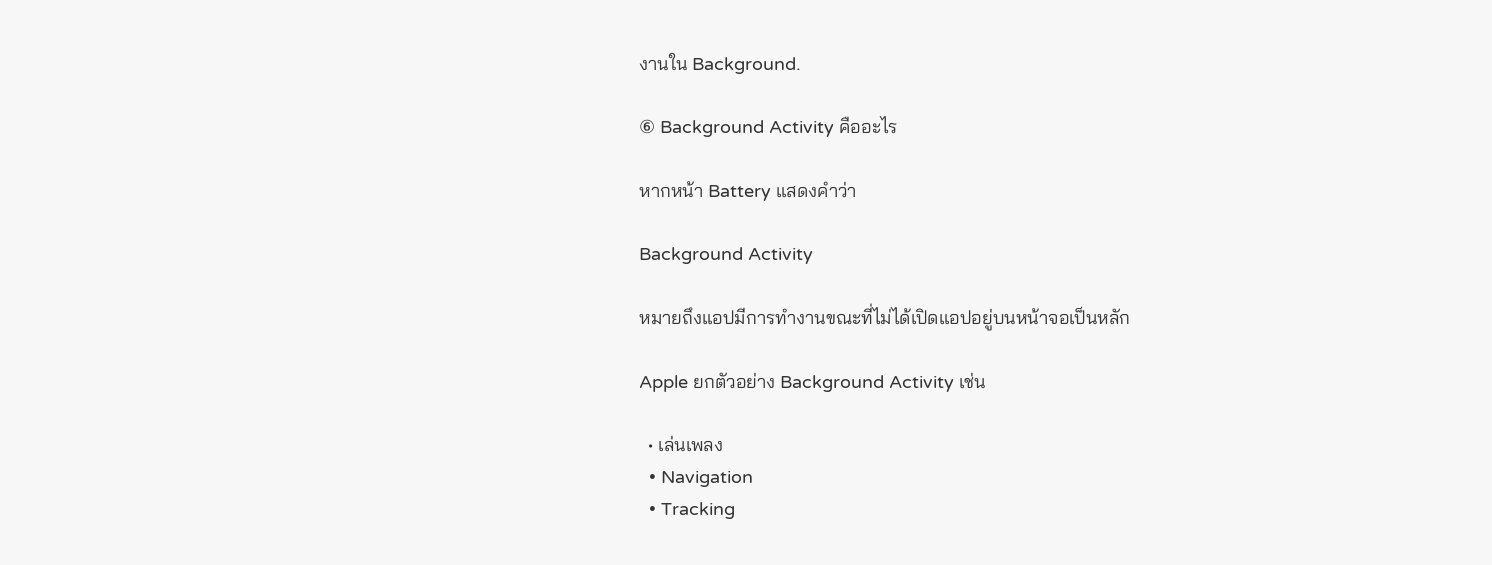งานใน Background.

⑥ Background Activity คืออะไร

หากหน้า Battery แสดงคำว่า

Background Activity

หมายถึงแอปมีการทำงานขณะที่ไม่ได้เปิดแอปอยู่บนหน้าจอเป็นหลัก

Apple ยกตัวอย่าง Background Activity เช่น

  • เล่นเพลง
  • Navigation
  • Tracking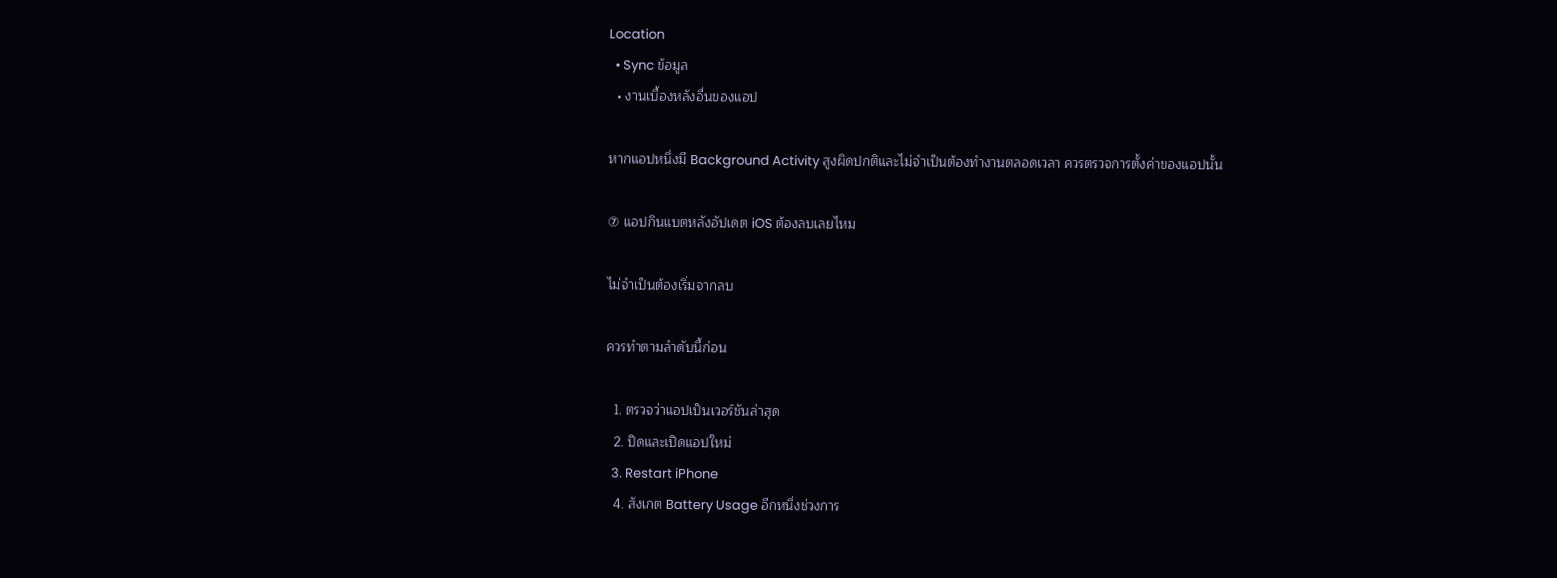Location
  • Sync ข้อมูล
  • งานเบื้องหลังอื่นของแอป

หากแอปหนึ่งมี Background Activity สูงผิดปกติและไม่จำเป็นต้องทำงานตลอดเวลา ควรตรวจการตั้งค่าของแอปนั้น

⑦ แอปกินแบตหลังอัปเดต iOS ต้องลบเลยไหม

ไม่จำเป็นต้องเริ่มจากลบ

ควรทำตามลำดับนี้ก่อน

  1. ตรวจว่าแอปเป็นเวอร์ชันล่าสุด
  2. ปิดและเปิดแอปใหม่
  3. Restart iPhone
  4. สังเกต Battery Usage อีกหนึ่งช่วงการ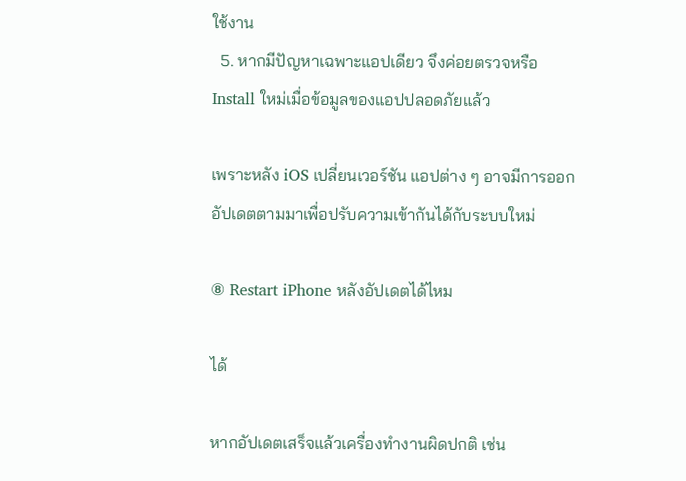ใช้งาน
  5. หากมีปัญหาเฉพาะแอปเดียว จึงค่อยตรวจหรือ Install ใหม่เมื่อข้อมูลของแอปปลอดภัยแล้ว

เพราะหลัง iOS เปลี่ยนเวอร์ชัน แอปต่าง ๆ อาจมีการออกอัปเดตตามมาเพื่อปรับความเข้ากันได้กับระบบใหม่

⑧ Restart iPhone หลังอัปเดตได้ไหม

ได้

หากอัปเดตเสร็จแล้วเครื่องทำงานผิดปกติ เช่น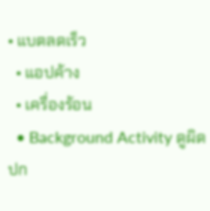• แบตลดเร็ว
  • แอปค้าง
  • เครื่องร้อน
  • Background Activity ดูผิดปก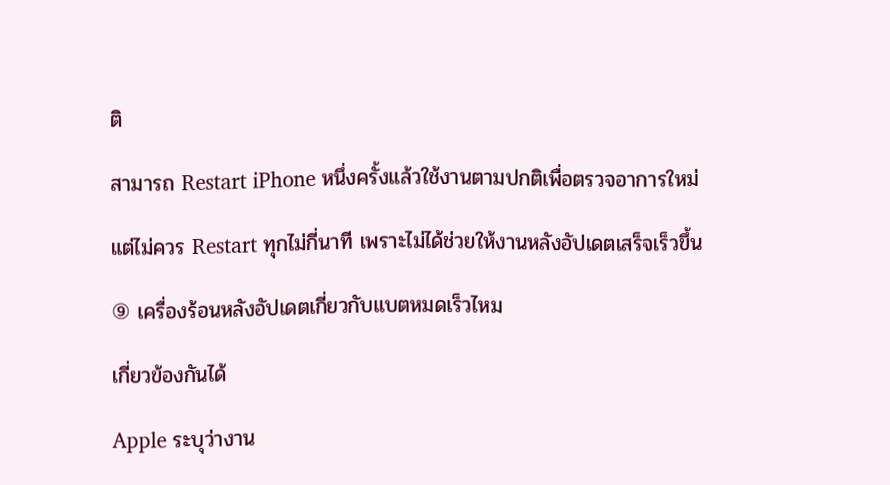ติ

สามารถ Restart iPhone หนึ่งครั้งแล้วใช้งานตามปกติเพื่อตรวจอาการใหม่

แต่ไม่ควร Restart ทุกไม่กี่นาที เพราะไม่ได้ช่วยให้งานหลังอัปเดตเสร็จเร็วขึ้น

⑨ เครื่องร้อนหลังอัปเดตเกี่ยวกับแบตหมดเร็วไหม

เกี่ยวข้องกันได้

Apple ระบุว่างาน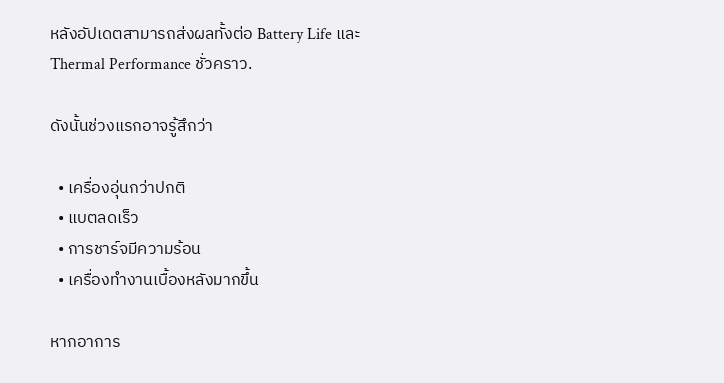หลังอัปเดตสามารถส่งผลทั้งต่อ Battery Life และ Thermal Performance ชั่วคราว.

ดังนั้นช่วงแรกอาจรู้สึกว่า

  • เครื่องอุ่นกว่าปกติ
  • แบตลดเร็ว
  • การชาร์จมีความร้อน
  • เครื่องทำงานเบื้องหลังมากขึ้น

หากอาการ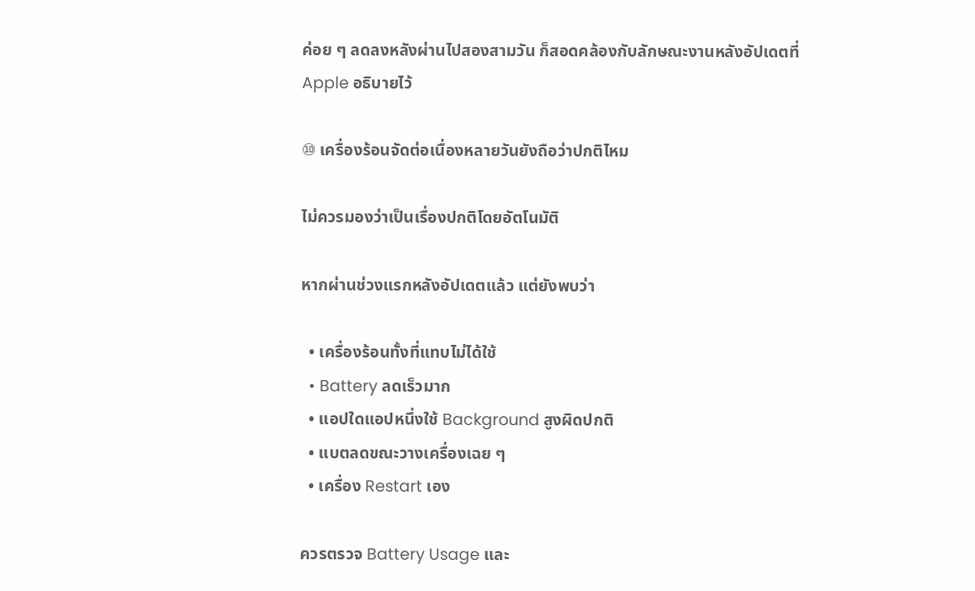ค่อย ๆ ลดลงหลังผ่านไปสองสามวัน ก็สอดคล้องกับลักษณะงานหลังอัปเดตที่ Apple อธิบายไว้

⑩ เครื่องร้อนจัดต่อเนื่องหลายวันยังถือว่าปกติไหม

ไม่ควรมองว่าเป็นเรื่องปกติโดยอัตโนมัติ

หากผ่านช่วงแรกหลังอัปเดตแล้ว แต่ยังพบว่า

  • เครื่องร้อนทั้งที่แทบไม่ได้ใช้
  • Battery ลดเร็วมาก
  • แอปใดแอปหนึ่งใช้ Background สูงผิดปกติ
  • แบตลดขณะวางเครื่องเฉย ๆ
  • เครื่อง Restart เอง

ควรตรวจ Battery Usage และ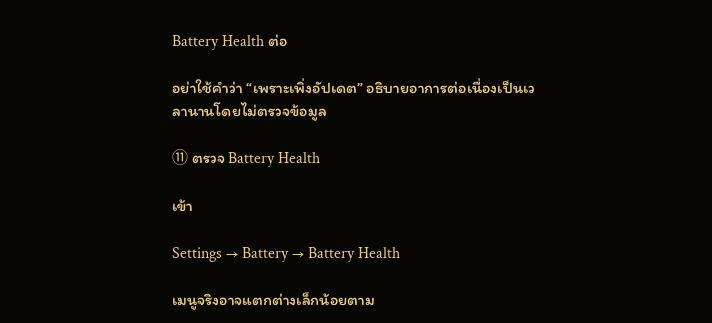Battery Health ต่อ

อย่าใช้คำว่า “เพราะเพิ่งอัปเดต” อธิบายอาการต่อเนื่องเป็นเวลานานโดยไม่ตรวจข้อมูล

⑪ ตรวจ Battery Health

เข้า

Settings → Battery → Battery Health

เมนูจริงอาจแตกต่างเล็กน้อยตาม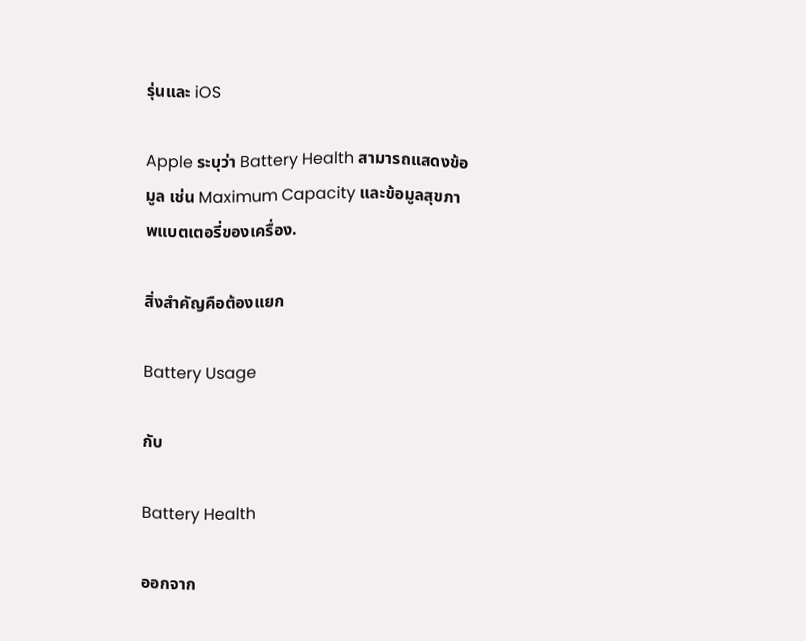รุ่นและ iOS

Apple ระบุว่า Battery Health สามารถแสดงข้อมูล เช่น Maximum Capacity และข้อมูลสุขภาพแบตเตอรี่ของเครื่อง.

สิ่งสำคัญคือต้องแยก

Battery Usage

กับ

Battery Health

ออกจาก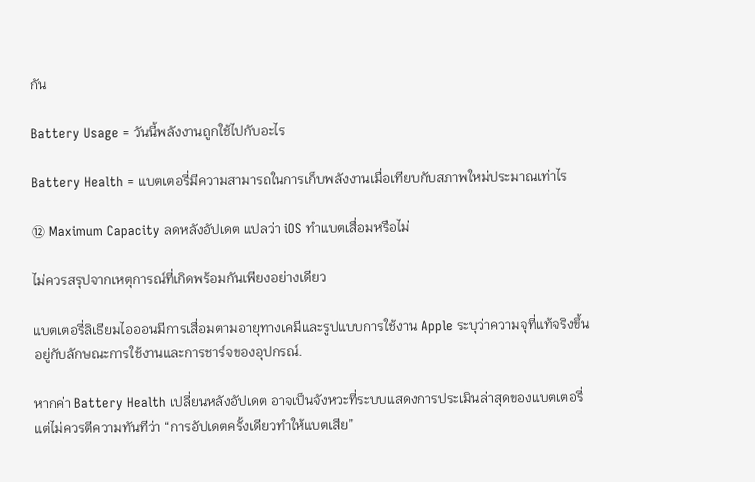กัน

Battery Usage = วันนี้พลังงานถูกใช้ไปกับอะไร

Battery Health = แบตเตอรี่มีความสามารถในการเก็บพลังงานเมื่อเทียบกับสภาพใหม่ประมาณเท่าไร

⑫ Maximum Capacity ลดหลังอัปเดต แปลว่า iOS ทำแบตเสื่อมหรือไม่

ไม่ควรสรุปจากเหตุการณ์ที่เกิดพร้อมกันเพียงอย่างเดียว

แบตเตอรี่ลิเธียมไอออนมีการเสื่อมตามอายุทางเคมีและรูปแบบการใช้งาน Apple ระบุว่าความจุที่แท้จริงขึ้นอยู่กับลักษณะการใช้งานและการชาร์จของอุปกรณ์.

หากค่า Battery Health เปลี่ยนหลังอัปเดต อาจเป็นจังหวะที่ระบบแสดงการประเมินล่าสุดของแบตเตอรี่ แต่ไม่ควรตีความทันทีว่า “การอัปเดตครั้งเดียวทำให้แบตเสีย”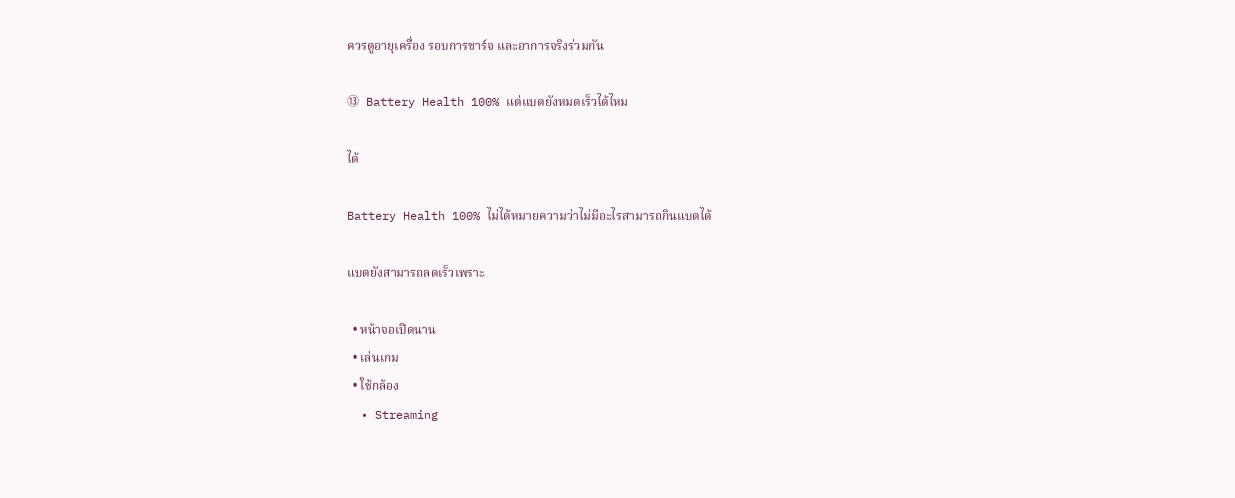ควรดูอายุเครื่อง รอบการชาร์จ และอาการจริงร่วมกัน

⑬ Battery Health 100% แต่แบตยังหมดเร็วได้ไหม

ได้

Battery Health 100% ไม่ได้หมายความว่าไม่มีอะไรสามารถกินแบตได้

แบตยังสามารถลดเร็วเพราะ

  • หน้าจอเปิดนาน
  • เล่นเกม
  • ใช้กล้อง
  • Streaming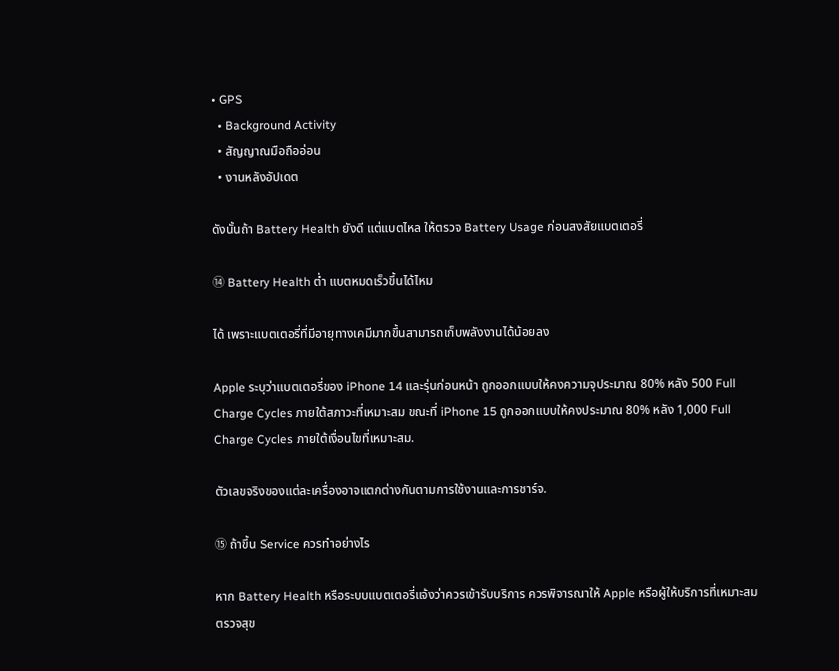• GPS
  • Background Activity
  • สัญญาณมือถืออ่อน
  • งานหลังอัปเดต

ดังนั้นถ้า Battery Health ยังดี แต่แบตไหล ให้ตรวจ Battery Usage ก่อนสงสัยแบตเตอรี่

⑭ Battery Health ต่ำ แบตหมดเร็วขึ้นได้ไหม

ได้ เพราะแบตเตอรี่ที่มีอายุทางเคมีมากขึ้นสามารถเก็บพลังงานได้น้อยลง

Apple ระบุว่าแบตเตอรี่ของ iPhone 14 และรุ่นก่อนหน้า ถูกออกแบบให้คงความจุประมาณ 80% หลัง 500 Full Charge Cycles ภายใต้สภาวะที่เหมาะสม ขณะที่ iPhone 15 ถูกออกแบบให้คงประมาณ 80% หลัง 1,000 Full Charge Cycles ภายใต้เงื่อนไขที่เหมาะสม.

ตัวเลขจริงของแต่ละเครื่องอาจแตกต่างกันตามการใช้งานและการชาร์จ.

⑮ ถ้าขึ้น Service ควรทำอย่างไร

หาก Battery Health หรือระบบแบตเตอรี่แจ้งว่าควรเข้ารับบริการ ควรพิจารณาให้ Apple หรือผู้ให้บริการที่เหมาะสมตรวจสุข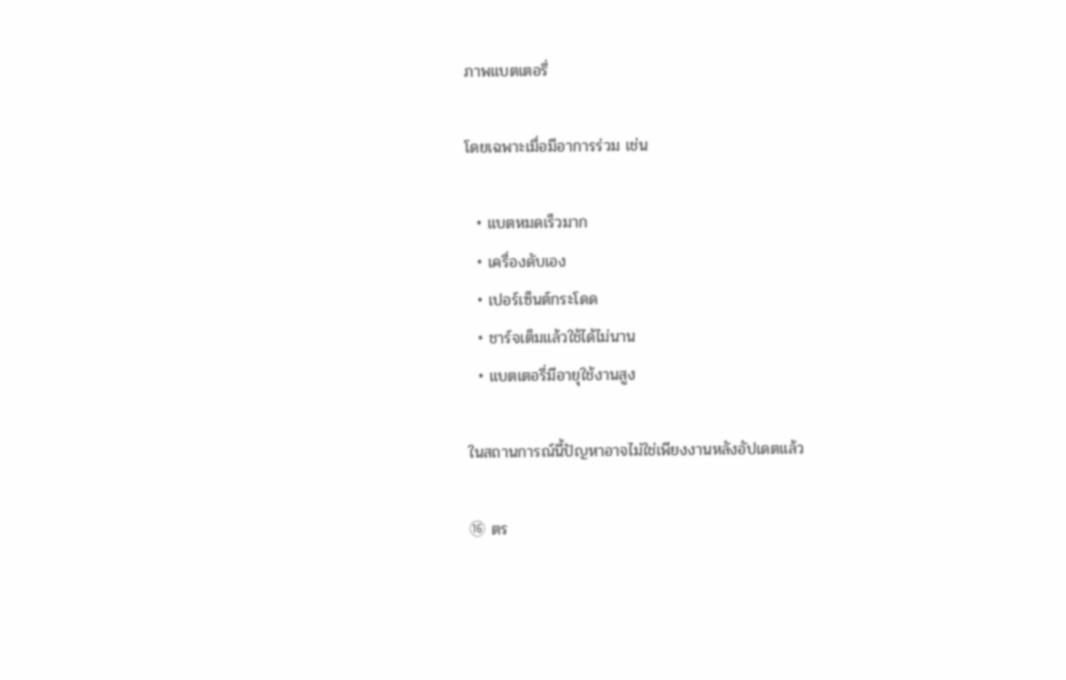ภาพแบตเตอรี่

โดยเฉพาะเมื่อมีอาการร่วม เช่น

  • แบตหมดเร็วมาก
  • เครื่องดับเอง
  • เปอร์เซ็นต์กระโดด
  • ชาร์จเต็มแล้วใช้ได้ไม่นาน
  • แบตเตอรี่มีอายุใช้งานสูง

ในสถานการณ์นี้ปัญหาอาจไม่ใช่เพียงงานหลังอัปเดตแล้ว

⑯ ตร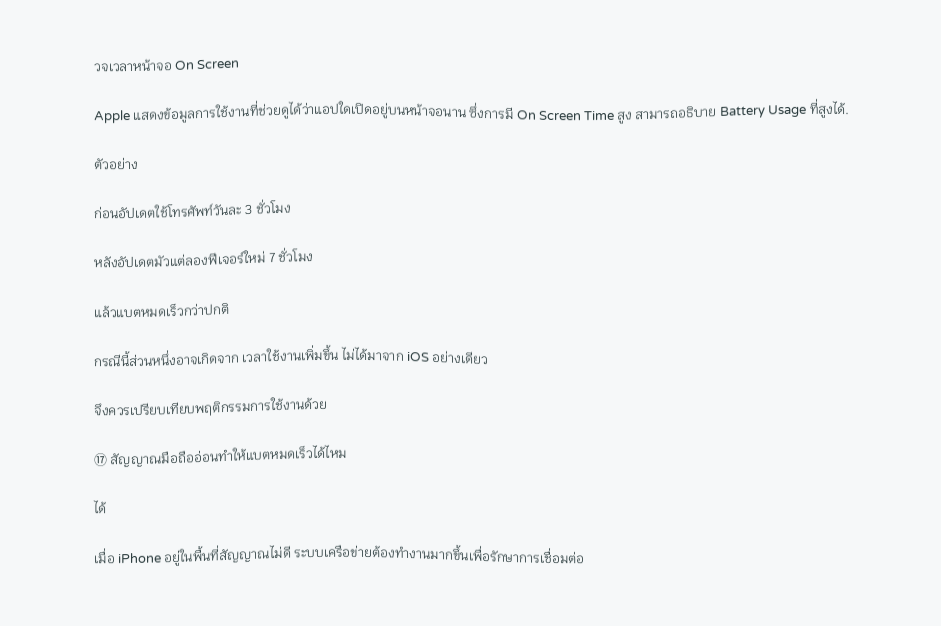วจเวลาหน้าจอ On Screen

Apple แสดงข้อมูลการใช้งานที่ช่วยดูได้ว่าแอปใดเปิดอยู่บนหน้าจอนาน ซึ่งการมี On Screen Time สูง สามารถอธิบาย Battery Usage ที่สูงได้.

ตัวอย่าง

ก่อนอัปเดตใช้โทรศัพท์วันละ 3 ชั่วโมง

หลังอัปเดตมัวแต่ลองฟีเจอร์ใหม่ 7 ชั่วโมง

แล้วแบตหมดเร็วกว่าปกติ

กรณีนี้ส่วนหนึ่งอาจเกิดจาก เวลาใช้งานเพิ่มขึ้น ไม่ได้มาจาก iOS อย่างเดียว

จึงควรเปรียบเทียบพฤติกรรมการใช้งานด้วย

⑰ สัญญาณมือถืออ่อนทำให้แบตหมดเร็วได้ไหม

ได้

เมื่อ iPhone อยู่ในพื้นที่สัญญาณไม่ดี ระบบเครือข่ายต้องทำงานมากขึ้นเพื่อรักษาการเชื่อมต่อ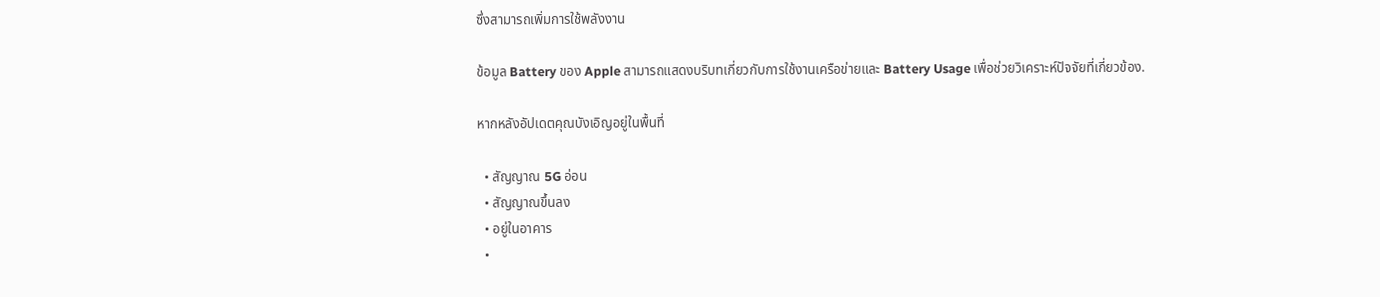ซึ่งสามารถเพิ่มการใช้พลังงาน

ข้อมูล Battery ของ Apple สามารถแสดงบริบทเกี่ยวกับการใช้งานเครือข่ายและ Battery Usage เพื่อช่วยวิเคราะห์ปัจจัยที่เกี่ยวข้อง.

หากหลังอัปเดตคุณบังเอิญอยู่ในพื้นที่

  • สัญญาณ 5G อ่อน
  • สัญญาณขึ้นลง
  • อยู่ในอาคาร
  •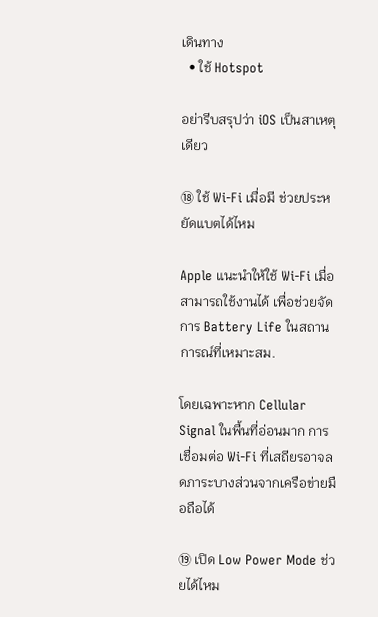เดินทาง
  • ใช้ Hotspot

อย่ารีบสรุปว่า iOS เป็นสาเหตุเดียว

⑱ ใช้ Wi-Fi เมื่อมี ช่วยประหยัดแบตได้ไหม

Apple แนะนำให้ใช้ Wi-Fi เมื่อสามารถใช้งานได้ เพื่อช่วยจัดการ Battery Life ในสถานการณ์ที่เหมาะสม.

โดยเฉพาะหาก Cellular Signal ในพื้นที่อ่อนมาก การเชื่อมต่อ Wi-Fi ที่เสถียรอาจลดภาระบางส่วนจากเครือข่ายมือถือได้

⑲ เปิด Low Power Mode ช่วยได้ไหม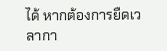ได้ หากต้องการยืดเวลากา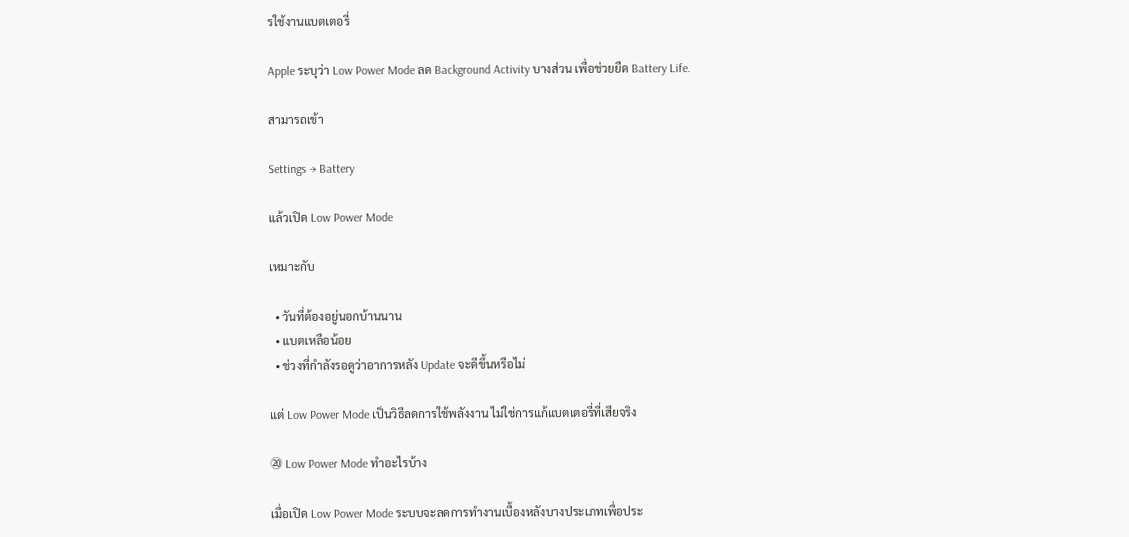รใช้งานแบตเตอรี่

Apple ระบุว่า Low Power Mode ลด Background Activity บางส่วน เพื่อช่วยยืด Battery Life.

สามารถเข้า

Settings → Battery

แล้วเปิด Low Power Mode

เหมาะกับ

  • วันที่ต้องอยู่นอกบ้านนาน
  • แบตเหลือน้อย
  • ช่วงที่กำลังรอดูว่าอาการหลัง Update จะดีขึ้นหรือไม่

แต่ Low Power Mode เป็นวิธีลดการใช้พลังงาน ไม่ใช่การแก้แบตเตอรี่ที่เสียจริง

⑳ Low Power Mode ทำอะไรบ้าง

เมื่อเปิด Low Power Mode ระบบจะลดการทำงานเบื้องหลังบางประเภทเพื่อประ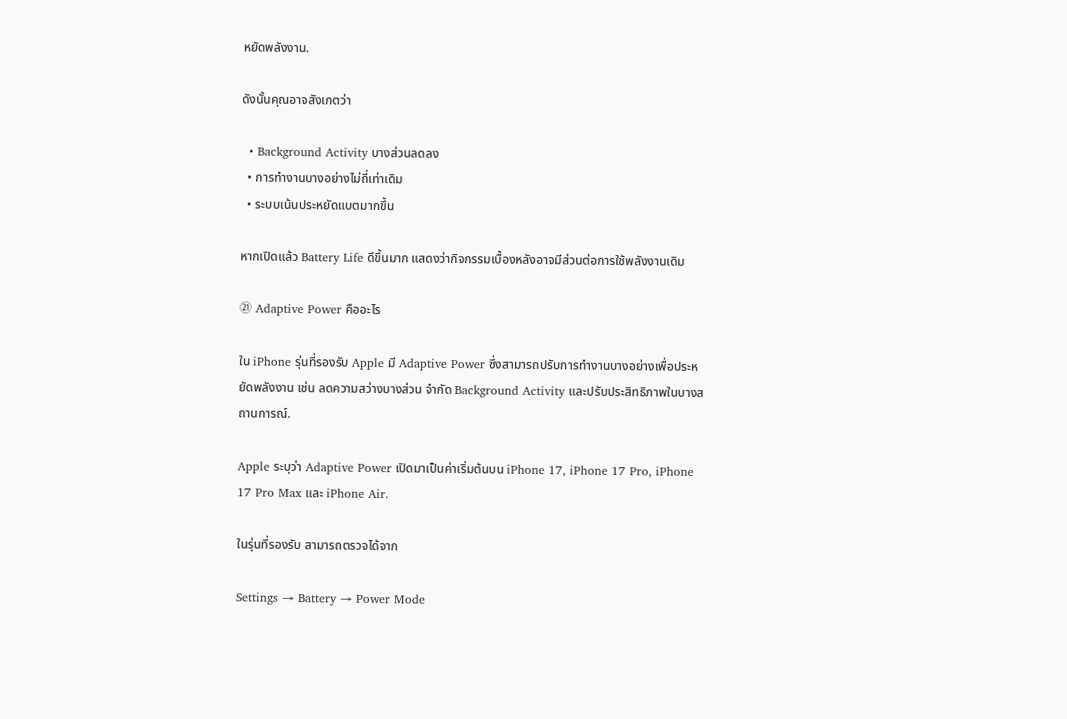หยัดพลังงาน.

ดังนั้นคุณอาจสังเกตว่า

  • Background Activity บางส่วนลดลง
  • การทำงานบางอย่างไม่ถี่เท่าเดิม
  • ระบบเน้นประหยัดแบตมากขึ้น

หากเปิดแล้ว Battery Life ดีขึ้นมาก แสดงว่ากิจกรรมเบื้องหลังอาจมีส่วนต่อการใช้พลังงานเดิม

㉑ Adaptive Power คืออะไร

ใน iPhone รุ่นที่รองรับ Apple มี Adaptive Power ซึ่งสามารถปรับการทำงานบางอย่างเพื่อประหยัดพลังงาน เช่น ลดความสว่างบางส่วน จำกัด Background Activity และปรับประสิทธิภาพในบางสถานการณ์.

Apple ระบุว่า Adaptive Power เปิดมาเป็นค่าเริ่มต้นบน iPhone 17, iPhone 17 Pro, iPhone 17 Pro Max และ iPhone Air.

ในรุ่นที่รองรับ สามารถตรวจได้จาก

Settings → Battery → Power Mode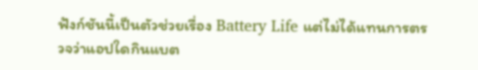ฟังก์ชันนี้เป็นตัวช่วยเรื่อง Battery Life แต่ไม่ได้แทนการตรวจว่าแอปใดกินแบต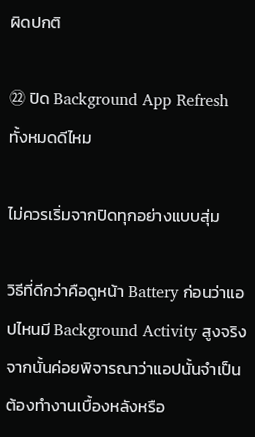ผิดปกติ

㉒ ปิด Background App Refresh ทั้งหมดดีไหม

ไม่ควรเริ่มจากปิดทุกอย่างแบบสุ่ม

วิธีที่ดีกว่าคือดูหน้า Battery ก่อนว่าแอปไหนมี Background Activity สูงจริง จากนั้นค่อยพิจารณาว่าแอปนั้นจำเป็นต้องทำงานเบื้องหลังหรือ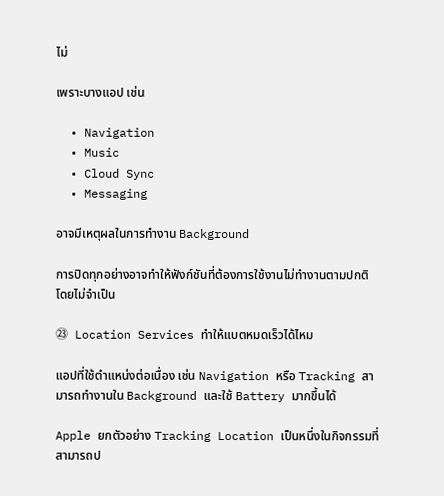ไม่

เพราะบางแอป เช่น

  • Navigation
  • Music
  • Cloud Sync
  • Messaging

อาจมีเหตุผลในการทำงาน Background

การปิดทุกอย่างอาจทำให้ฟังก์ชันที่ต้องการใช้งานไม่ทำงานตามปกติ โดยไม่จำเป็น

㉓ Location Services ทำให้แบตหมดเร็วได้ไหม

แอปที่ใช้ตำแหน่งต่อเนื่อง เช่น Navigation หรือ Tracking สามารถทำงานใน Background และใช้ Battery มากขึ้นได้

Apple ยกตัวอย่าง Tracking Location เป็นหนึ่งในกิจกรรมที่สามารถป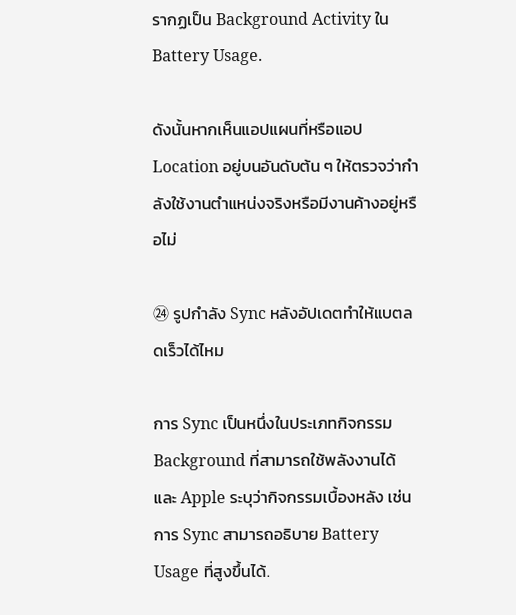รากฏเป็น Background Activity ใน Battery Usage.

ดังนั้นหากเห็นแอปแผนที่หรือแอป Location อยู่บนอันดับต้น ๆ ให้ตรวจว่ากำลังใช้งานตำแหน่งจริงหรือมีงานค้างอยู่หรือไม่

㉔ รูปกำลัง Sync หลังอัปเดตทำให้แบตลดเร็วได้ไหม

การ Sync เป็นหนึ่งในประเภทกิจกรรม Background ที่สามารถใช้พลังงานได้ และ Apple ระบุว่ากิจกรรมเบื้องหลัง เช่นการ Sync สามารถอธิบาย Battery Usage ที่สูงขึ้นได้.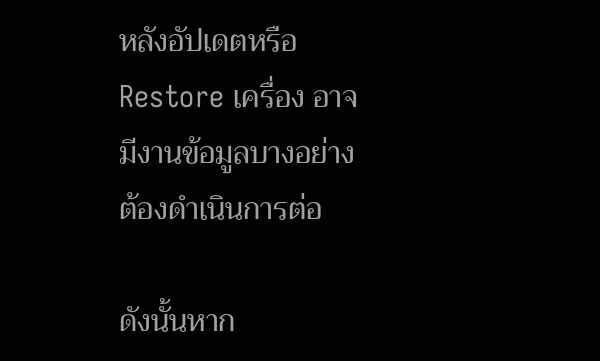หลังอัปเดตหรือ Restore เครื่อง อาจมีงานข้อมูลบางอย่างต้องดำเนินการต่อ

ดังนั้นหาก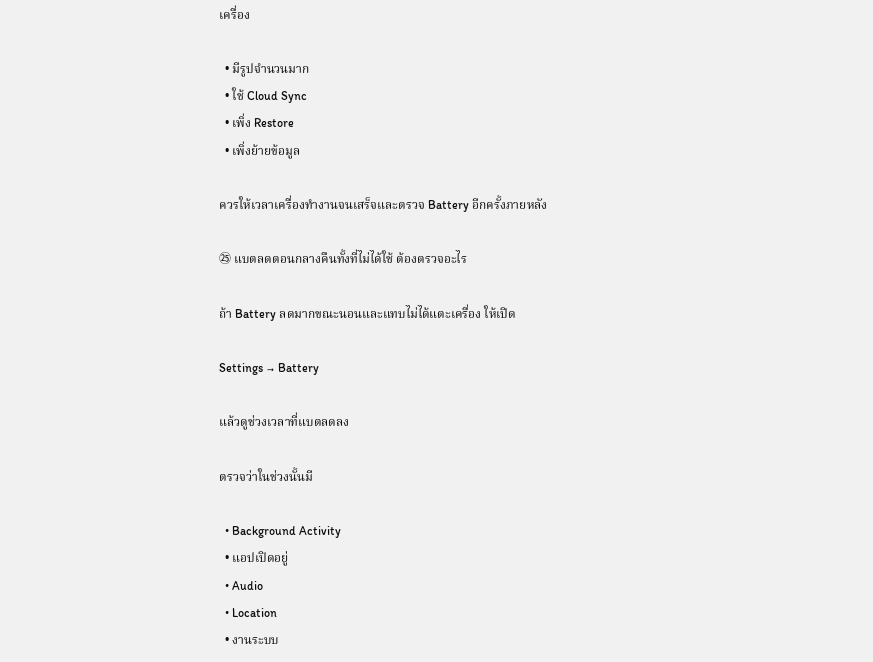เครื่อง

  • มีรูปจำนวนมาก
  • ใช้ Cloud Sync
  • เพิ่ง Restore
  • เพิ่งย้ายข้อมูล

ควรให้เวลาเครื่องทำงานจนเสร็จและตรวจ Battery อีกครั้งภายหลัง

㉕ แบตลดตอนกลางคืนทั้งที่ไม่ได้ใช้ ต้องตรวจอะไร

ถ้า Battery ลดมากขณะนอนและแทบไม่ได้แตะเครื่อง ให้เปิด

Settings → Battery

แล้วดูช่วงเวลาที่แบตลดลง

ตรวจว่าในช่วงนั้นมี

  • Background Activity
  • แอปเปิดอยู่
  • Audio
  • Location
  • งานระบบ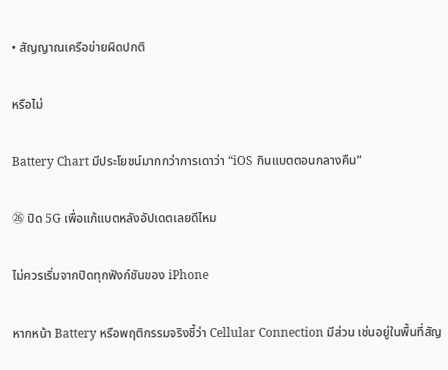• สัญญาณเครือข่ายผิดปกติ

หรือไม่

Battery Chart มีประโยชน์มากกว่าการเดาว่า “iOS กินแบตตอนกลางคืน”

㉖ ปิด 5G เพื่อแก้แบตหลังอัปเดตเลยดีไหม

ไม่ควรเริ่มจากปิดทุกฟังก์ชันของ iPhone

หากหน้า Battery หรือพฤติกรรมจริงชี้ว่า Cellular Connection มีส่วน เช่นอยู่ในพื้นที่สัญ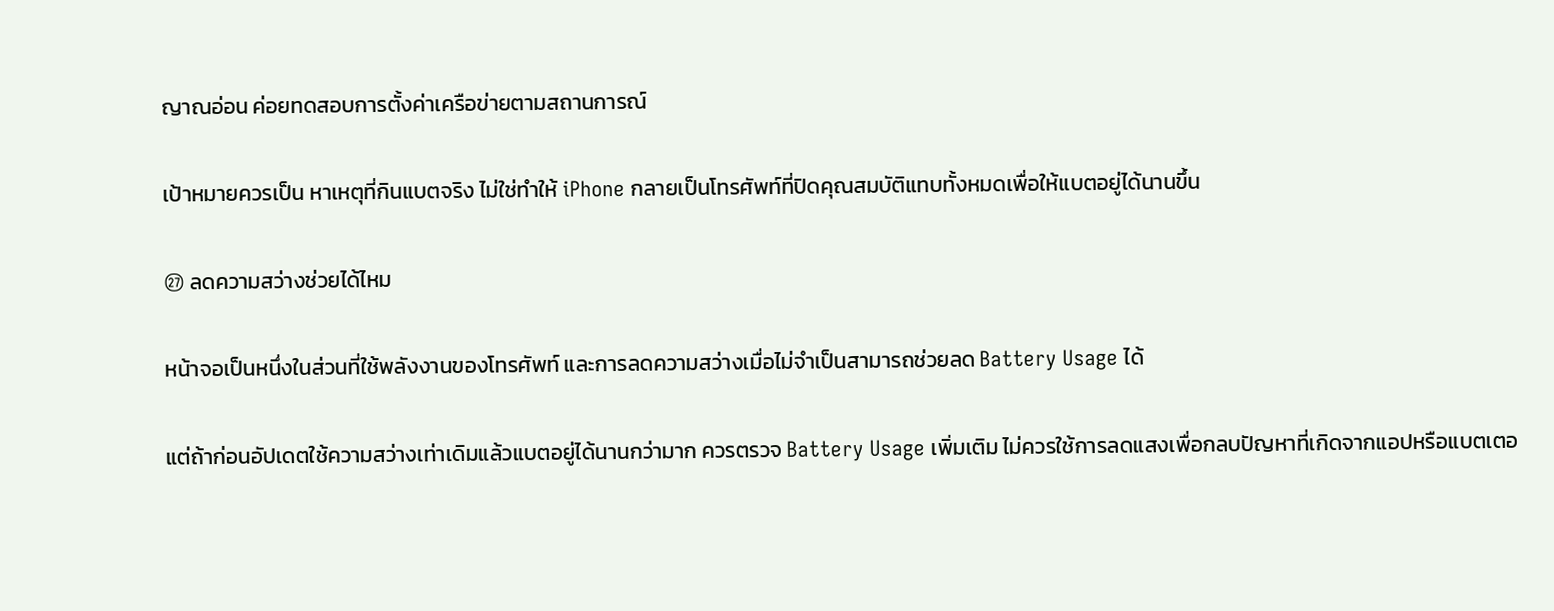ญาณอ่อน ค่อยทดสอบการตั้งค่าเครือข่ายตามสถานการณ์

เป้าหมายควรเป็น หาเหตุที่กินแบตจริง ไม่ใช่ทำให้ iPhone กลายเป็นโทรศัพท์ที่ปิดคุณสมบัติแทบทั้งหมดเพื่อให้แบตอยู่ได้นานขึ้น

㉗ ลดความสว่างช่วยได้ไหม

หน้าจอเป็นหนึ่งในส่วนที่ใช้พลังงานของโทรศัพท์ และการลดความสว่างเมื่อไม่จำเป็นสามารถช่วยลด Battery Usage ได้

แต่ถ้าก่อนอัปเดตใช้ความสว่างเท่าเดิมแล้วแบตอยู่ได้นานกว่ามาก ควรตรวจ Battery Usage เพิ่มเติม ไม่ควรใช้การลดแสงเพื่อกลบปัญหาที่เกิดจากแอปหรือแบตเตอ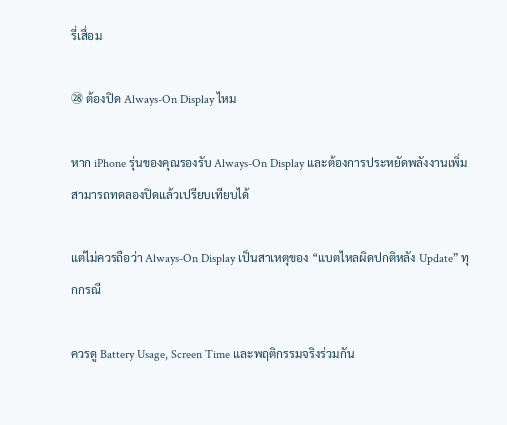รี่เสื่อม

㉘ ต้องปิด Always-On Display ไหม

หาก iPhone รุ่นของคุณรองรับ Always-On Display และต้องการประหยัดพลังงานเพิ่ม สามารถทดลองปิดแล้วเปรียบเทียบได้

แต่ไม่ควรถือว่า Always-On Display เป็นสาเหตุของ “แบตไหลผิดปกติหลัง Update” ทุกกรณี

ควรดู Battery Usage, Screen Time และพฤติกรรมจริงร่วมกัน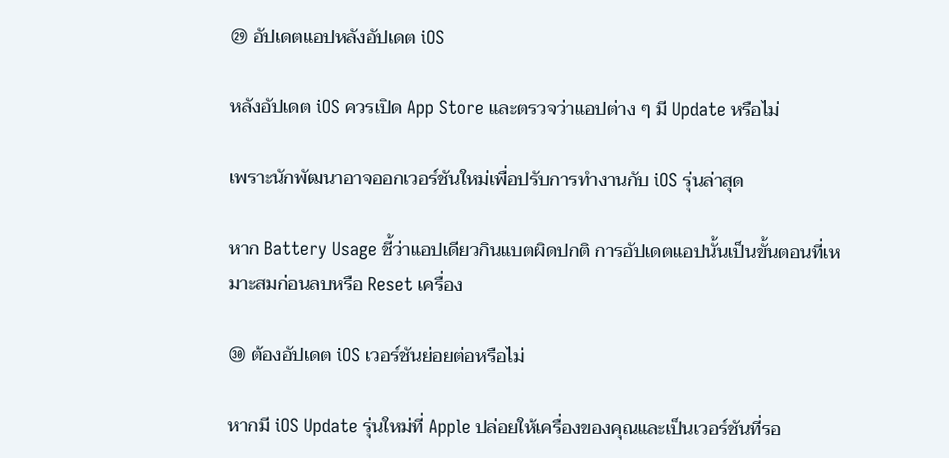㉙ อัปเดตแอปหลังอัปเดต iOS

หลังอัปเดต iOS ควรเปิด App Store และตรวจว่าแอปต่าง ๆ มี Update หรือไม่

เพราะนักพัฒนาอาจออกเวอร์ชันใหม่เพื่อปรับการทำงานกับ iOS รุ่นล่าสุด

หาก Battery Usage ชี้ว่าแอปเดียวกินแบตผิดปกติ การอัปเดตแอปนั้นเป็นขั้นตอนที่เหมาะสมก่อนลบหรือ Reset เครื่อง

㉚ ต้องอัปเดต iOS เวอร์ชันย่อยต่อหรือไม่

หากมี iOS Update รุ่นใหม่ที่ Apple ปล่อยให้เครื่องของคุณและเป็นเวอร์ชันที่รอ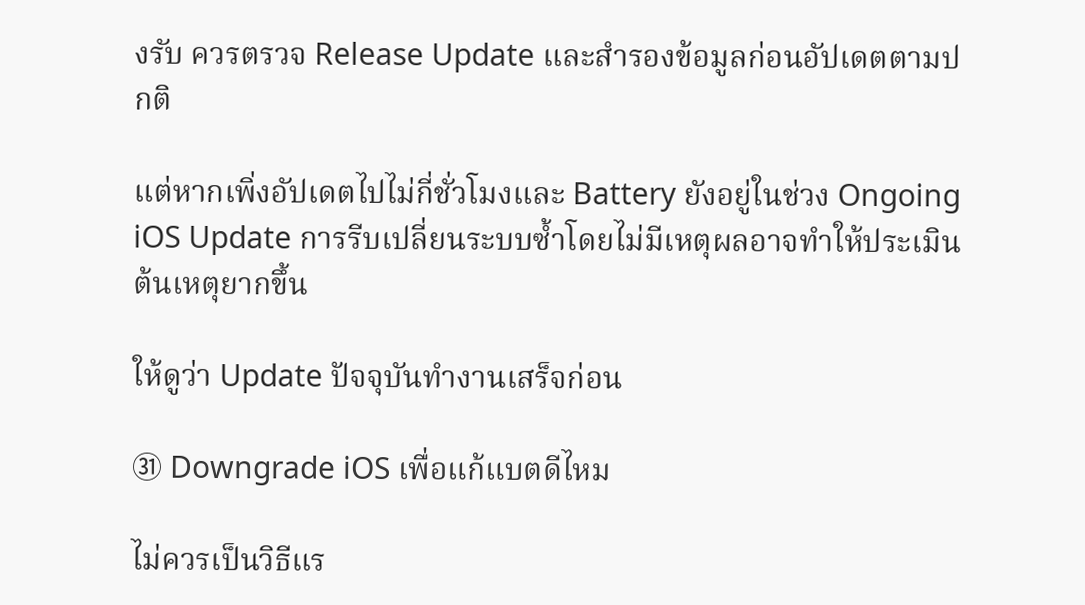งรับ ควรตรวจ Release Update และสำรองข้อมูลก่อนอัปเดตตามปกติ

แต่หากเพิ่งอัปเดตไปไม่กี่ชั่วโมงและ Battery ยังอยู่ในช่วง Ongoing iOS Update การรีบเปลี่ยนระบบซ้ำโดยไม่มีเหตุผลอาจทำให้ประเมินต้นเหตุยากขึ้น

ให้ดูว่า Update ปัจจุบันทำงานเสร็จก่อน

㉛ Downgrade iOS เพื่อแก้แบตดีไหม

ไม่ควรเป็นวิธีแร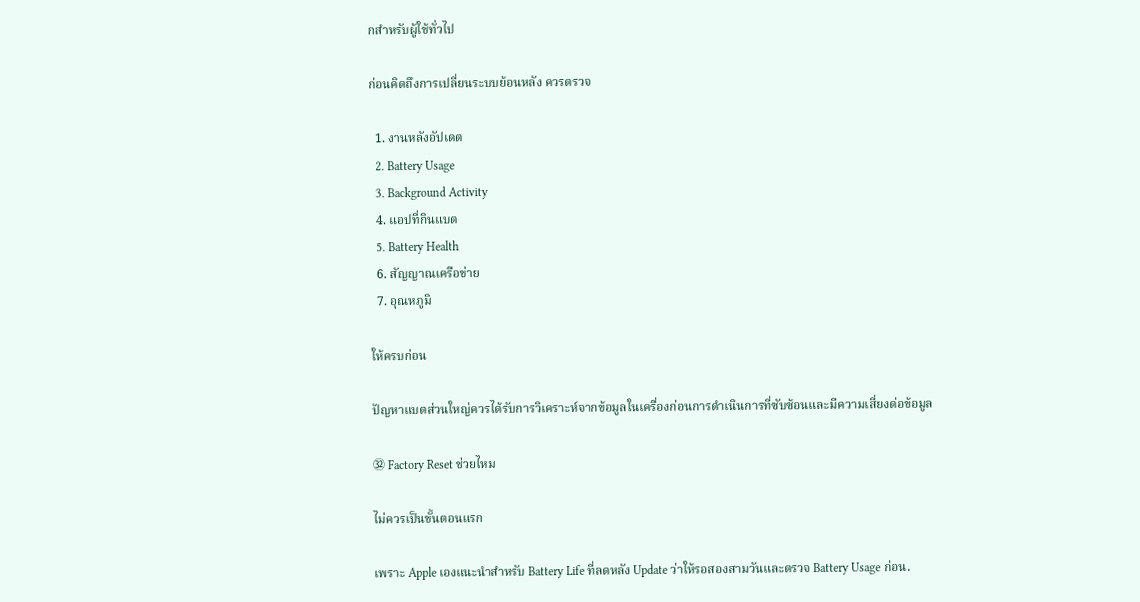กสำหรับผู้ใช้ทั่วไป

ก่อนคิดถึงการเปลี่ยนระบบย้อนหลัง ควรตรวจ

  1. งานหลังอัปเดต
  2. Battery Usage
  3. Background Activity
  4. แอปที่กินแบต
  5. Battery Health
  6. สัญญาณเครือข่าย
  7. อุณหภูมิ

ให้ครบก่อน

ปัญหาแบตส่วนใหญ่ควรได้รับการวิเคราะห์จากข้อมูลในเครื่องก่อนการดำเนินการที่ซับซ้อนและมีความเสี่ยงต่อข้อมูล

㉜ Factory Reset ช่วยไหม

ไม่ควรเป็นขั้นตอนแรก

เพราะ Apple เองแนะนำสำหรับ Battery Life ที่ลดหลัง Update ว่าให้รอสองสามวันและตรวจ Battery Usage ก่อน.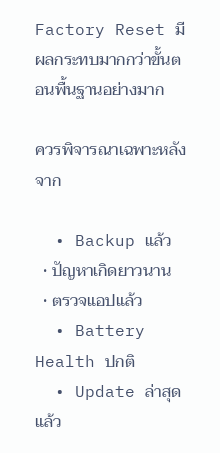Factory Reset มีผลกระทบมากกว่าขั้นตอนพื้นฐานอย่างมาก

ควรพิจารณาเฉพาะหลังจาก

  • Backup แล้ว
  • ปัญหาเกิดยาวนาน
  • ตรวจแอปแล้ว
  • Battery Health ปกติ
  • Update ล่าสุดแล้ว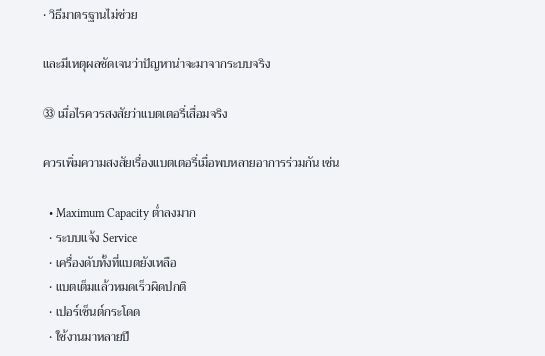• วิธีมาตรฐานไม่ช่วย

และมีเหตุผลชัดเจนว่าปัญหาน่าจะมาจากระบบจริง

㉝ เมื่อไรควรสงสัยว่าแบตเตอรี่เสื่อมจริง

ควรเพิ่มความสงสัยเรื่องแบตเตอรี่เมื่อพบหลายอาการร่วมกัน เช่น

  • Maximum Capacity ต่ำลงมาก
  • ระบบแจ้ง Service
  • เครื่องดับทั้งที่แบตยังเหลือ
  • แบตเต็มแล้วหมดเร็วผิดปกติ
  • เปอร์เซ็นต์กระโดด
  • ใช้งานมาหลายปี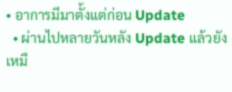• อาการมีมาตั้งแต่ก่อน Update
  • ผ่านไปหลายวันหลัง Update แล้วยังเหมื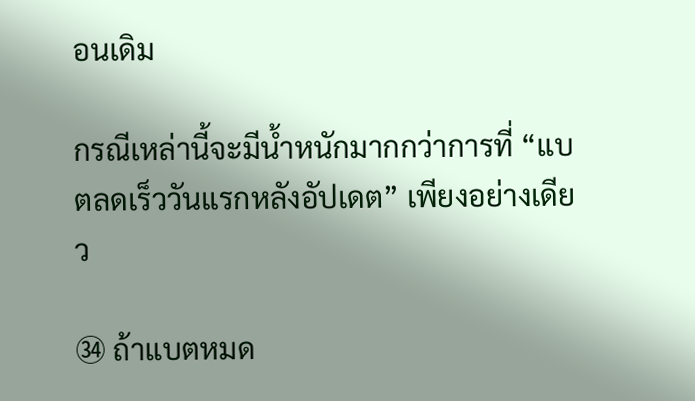อนเดิม

กรณีเหล่านี้จะมีน้ำหนักมากกว่าการที่ “แบตลดเร็ววันแรกหลังอัปเดต” เพียงอย่างเดียว

㉞ ถ้าแบตหมด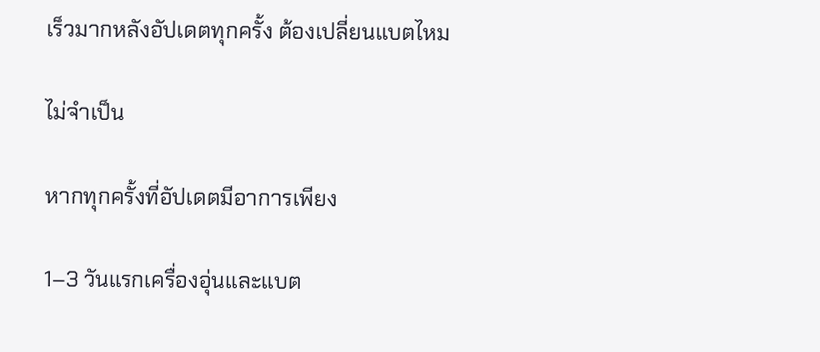เร็วมากหลังอัปเดตทุกครั้ง ต้องเปลี่ยนแบตไหม

ไม่จำเป็น

หากทุกครั้งที่อัปเดตมีอาการเพียง

1–3 วันแรกเครื่องอุ่นและแบต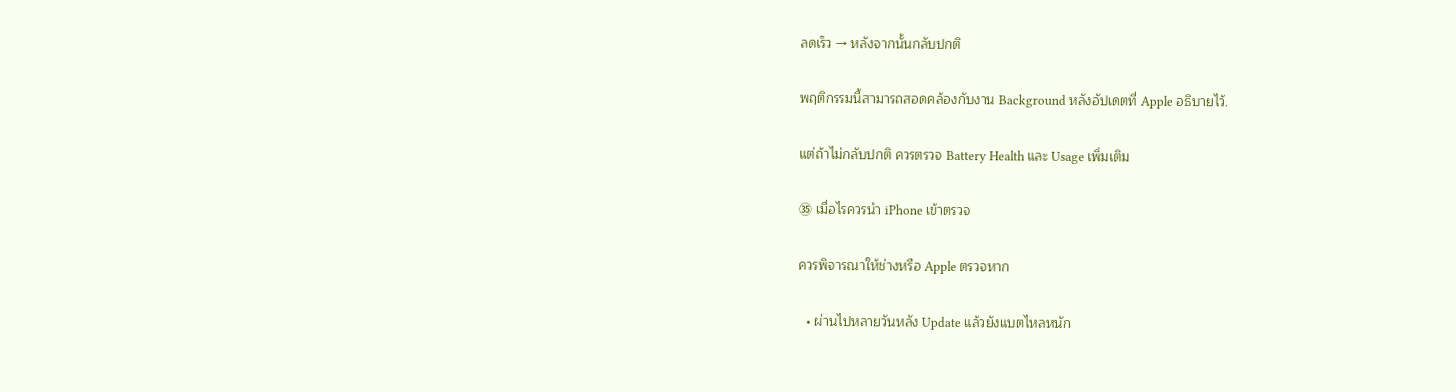ลดเร็ว → หลังจากนั้นกลับปกติ

พฤติกรรมนี้สามารถสอดคล้องกับงาน Background หลังอัปเดตที่ Apple อธิบายไว้.

แต่ถ้าไม่กลับปกติ ควรตรวจ Battery Health และ Usage เพิ่มเติม

㉟ เมื่อไรควรนำ iPhone เข้าตรวจ

ควรพิจารณาให้ช่างหรือ Apple ตรวจหาก

  • ผ่านไปหลายวันหลัง Update แล้วยังแบตไหลหนัก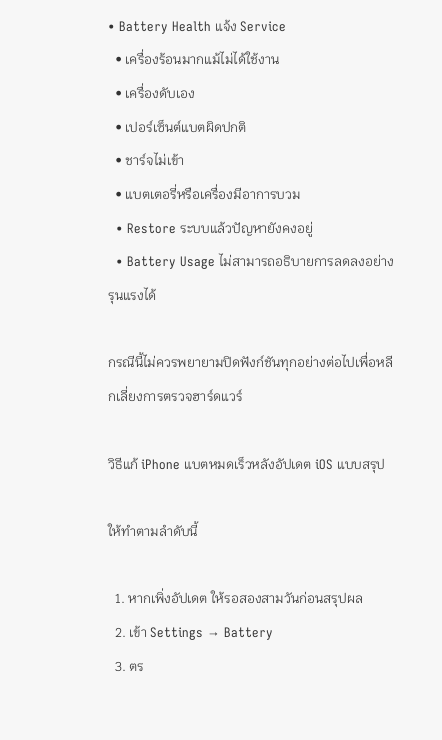• Battery Health แจ้ง Service
  • เครื่องร้อนมากแม้ไม่ได้ใช้งาน
  • เครื่องดับเอง
  • เปอร์เซ็นต์แบตผิดปกติ
  • ชาร์จไม่เข้า
  • แบตเตอรี่หรือเครื่องมีอาการบวม
  • Restore ระบบแล้วปัญหายังคงอยู่
  • Battery Usage ไม่สามารถอธิบายการลดลงอย่างรุนแรงได้

กรณีนี้ไม่ควรพยายามปิดฟังก์ชันทุกอย่างต่อไปเพื่อหลีกเลี่ยงการตรวจฮาร์ดแวร์

วิธีแก้ iPhone แบตหมดเร็วหลังอัปเดต iOS แบบสรุป

ให้ทำตามลำดับนี้

  1. หากเพิ่งอัปเดต ให้รอสองสามวันก่อนสรุปผล
  2. เข้า Settings → Battery
  3. ตร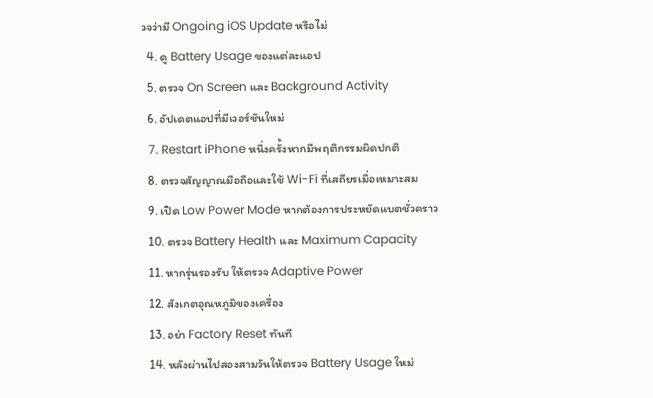วจว่ามี Ongoing iOS Update หรือไม่
  4. ดู Battery Usage ของแต่ละแอป
  5. ตรวจ On Screen และ Background Activity
  6. อัปเดตแอปที่มีเวอร์ชันใหม่
  7. Restart iPhone หนึ่งครั้งหากมีพฤติกรรมผิดปกติ
  8. ตรวจสัญญาณมือถือและใช้ Wi-Fi ที่เสถียรเมื่อเหมาะสม
  9. เปิด Low Power Mode หากต้องการประหยัดแบตชั่วคราว
  10. ตรวจ Battery Health และ Maximum Capacity
  11. หากรุ่นรองรับ ให้ตรวจ Adaptive Power
  12. สังเกตอุณหภูมิของเครื่อง
  13. อย่า Factory Reset ทันที
  14. หลังผ่านไปสองสามวันให้ตรวจ Battery Usage ใหม่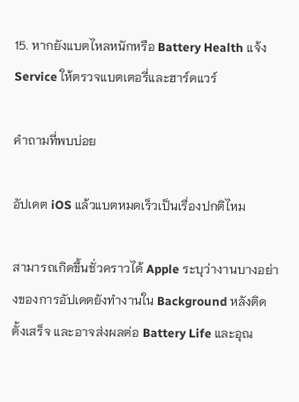15. หากยังแบตไหลหนักหรือ Battery Health แจ้ง Service ให้ตรวจแบตเตอรี่และฮาร์ดแวร์

คำถามที่พบบ่อย

อัปเดต iOS แล้วแบตหมดเร็วเป็นเรื่องปกติไหม

สามารถเกิดขึ้นชั่วคราวได้ Apple ระบุว่างานบางอย่างของการอัปเดตยังทำงานใน Background หลังติดตั้งเสร็จ และอาจส่งผลต่อ Battery Life และอุณ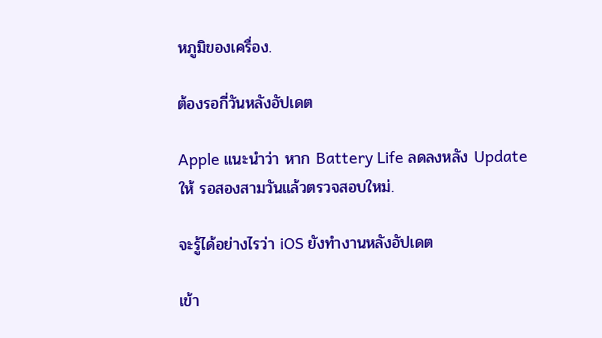หภูมิของเครื่อง.

ต้องรอกี่วันหลังอัปเดต

Apple แนะนำว่า หาก Battery Life ลดลงหลัง Update ให้ รอสองสามวันแล้วตรวจสอบใหม่.

จะรู้ได้อย่างไรว่า iOS ยังทำงานหลังอัปเดต

เข้า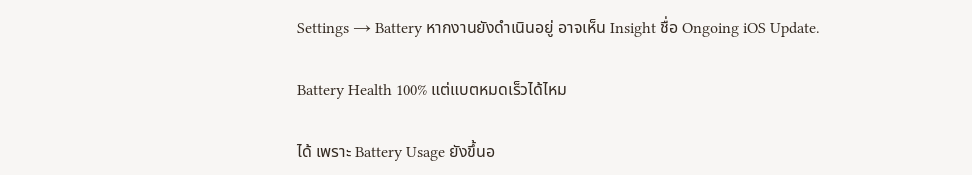Settings → Battery หากงานยังดำเนินอยู่ อาจเห็น Insight ชื่อ Ongoing iOS Update.

Battery Health 100% แต่แบตหมดเร็วได้ไหม

ได้ เพราะ Battery Usage ยังขึ้นอ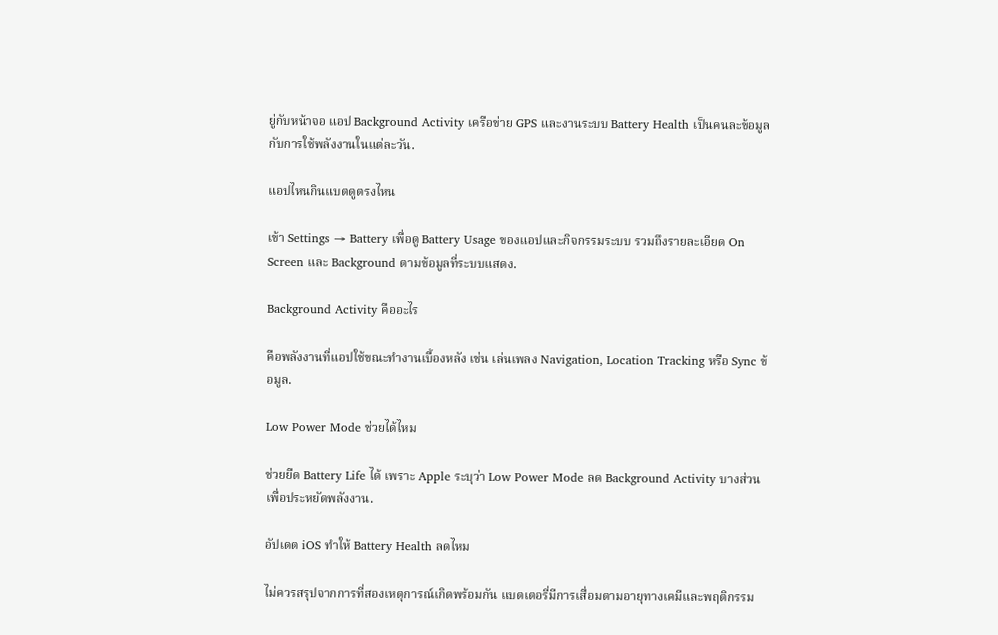ยู่กับหน้าจอ แอป Background Activity เครือข่าย GPS และงานระบบ Battery Health เป็นคนละข้อมูลกับการใช้พลังงานในแต่ละวัน.

แอปไหนกินแบตดูตรงไหน

เข้า Settings → Battery เพื่อดู Battery Usage ของแอปและกิจกรรมระบบ รวมถึงรายละเอียด On Screen และ Background ตามข้อมูลที่ระบบแสดง.

Background Activity คืออะไร

คือพลังงานที่แอปใช้ขณะทำงานเบื้องหลัง เช่น เล่นเพลง Navigation, Location Tracking หรือ Sync ข้อมูล.

Low Power Mode ช่วยได้ไหม

ช่วยยืด Battery Life ได้ เพราะ Apple ระบุว่า Low Power Mode ลด Background Activity บางส่วนเพื่อประหยัดพลังงาน.

อัปเดต iOS ทำให้ Battery Health ลดไหม

ไม่ควรสรุปจากการที่สองเหตุการณ์เกิดพร้อมกัน แบตเตอรี่มีการเสื่อมตามอายุทางเคมีและพฤติกรรม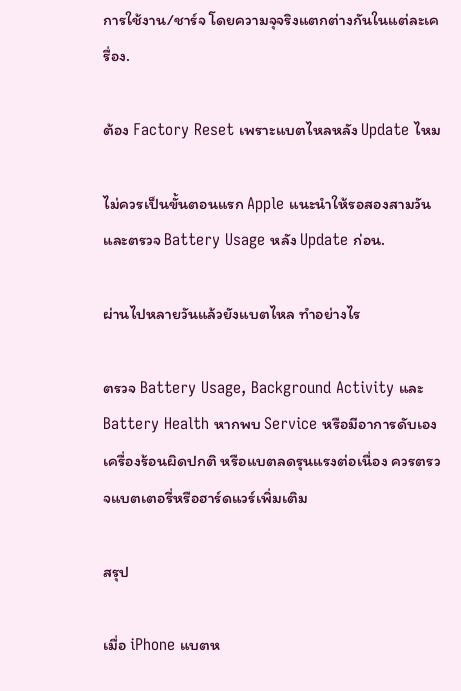การใช้งาน/ชาร์จ โดยความจุจริงแตกต่างกันในแต่ละเครื่อง.

ต้อง Factory Reset เพราะแบตไหลหลัง Update ไหม

ไม่ควรเป็นขั้นตอนแรก Apple แนะนำให้รอสองสามวันและตรวจ Battery Usage หลัง Update ก่อน.

ผ่านไปหลายวันแล้วยังแบตไหล ทำอย่างไร

ตรวจ Battery Usage, Background Activity และ Battery Health หากพบ Service หรือมีอาการดับเอง เครื่องร้อนผิดปกติ หรือแบตลดรุนแรงต่อเนื่อง ควรตรวจแบตเตอรี่หรือฮาร์ดแวร์เพิ่มเติม

สรุป

เมื่อ iPhone แบตห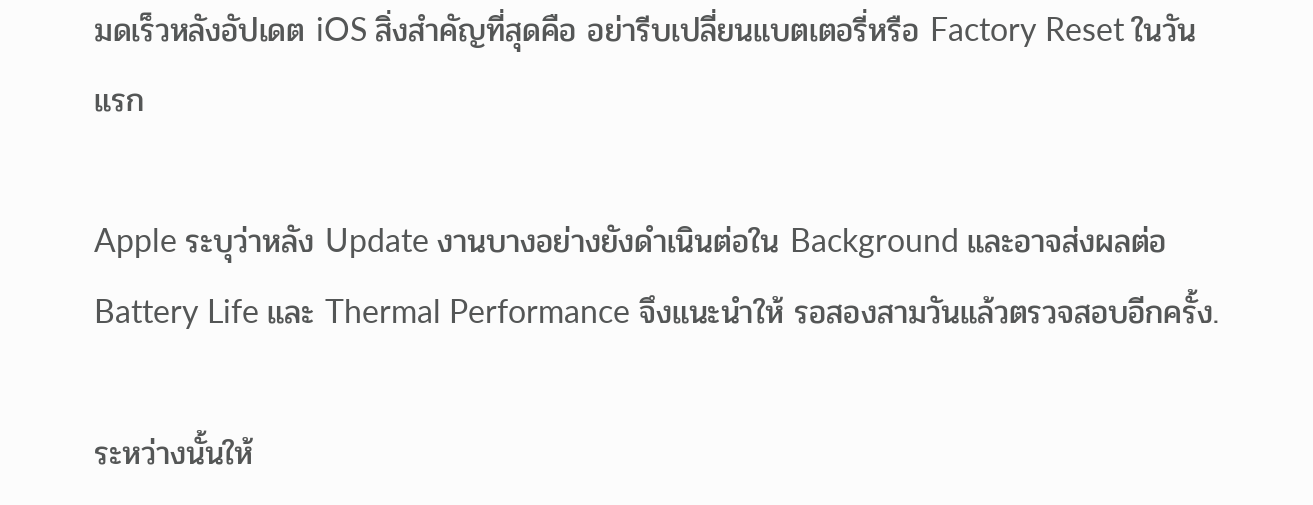มดเร็วหลังอัปเดต iOS สิ่งสำคัญที่สุดคือ อย่ารีบเปลี่ยนแบตเตอรี่หรือ Factory Reset ในวันแรก

Apple ระบุว่าหลัง Update งานบางอย่างยังดำเนินต่อใน Background และอาจส่งผลต่อ Battery Life และ Thermal Performance จึงแนะนำให้ รอสองสามวันแล้วตรวจสอบอีกครั้ง.

ระหว่างนั้นให้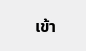เข้า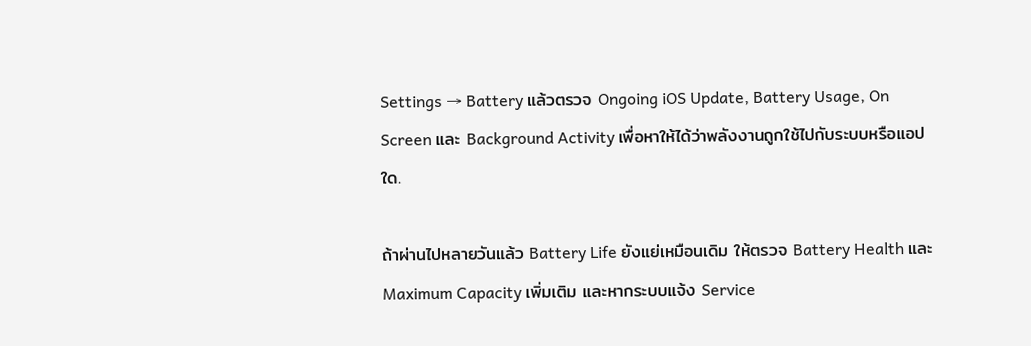Settings → Battery แล้วตรวจ Ongoing iOS Update, Battery Usage, On Screen และ Background Activity เพื่อหาให้ได้ว่าพลังงานถูกใช้ไปกับระบบหรือแอปใด.

ถ้าผ่านไปหลายวันแล้ว Battery Life ยังแย่เหมือนเดิม ให้ตรวจ Battery Health และ Maximum Capacity เพิ่มเติม และหากระบบแจ้ง Service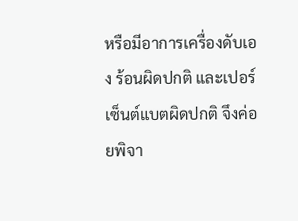หรือมีอาการเครื่องดับเอง ร้อนผิดปกติ และเปอร์เซ็นต์แบตผิดปกติ จึงค่อยพิจา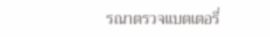รณาตรวจแบตเตอรี่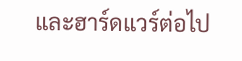และฮาร์ดแวร์ต่อไป